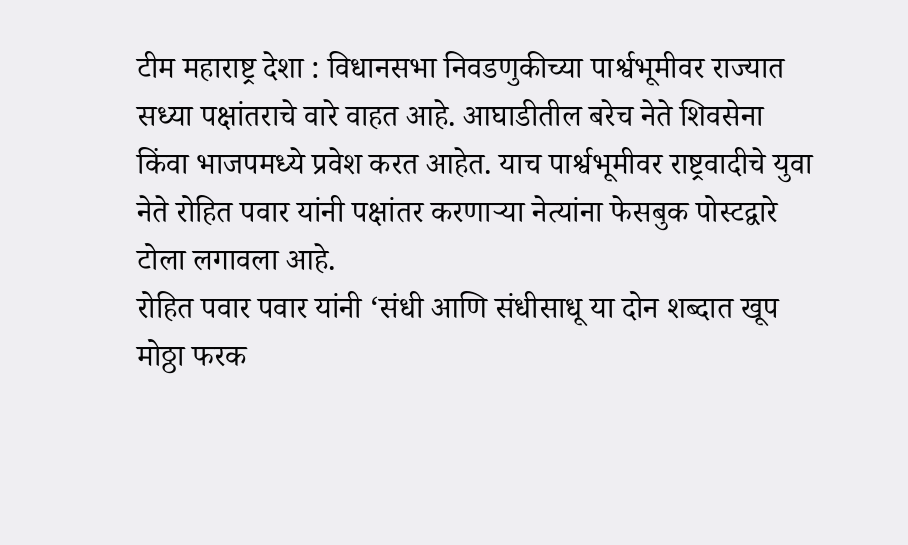टीम महाराष्ट्र देशा : विधानसभा निवडणुकीच्या पार्श्वभूमीवर राज्यात सध्या पक्षांतराचे वारे वाहत आहे. आघाडीतील बरेच नेते शिवसेना किंवा भाजपमध्ये प्रवेश करत आहेत. याच पार्श्वभूमीवर राष्ट्रवादीचे युवा नेते रोहित पवार यांनी पक्षांतर करणाऱ्या नेत्यांना फेसबुक पोस्टद्वारे टोला लगावला आहे.
रोहित पवार पवार यांनी ‘संधी आणि संधीसाधू या दोन शब्दात खूप मोठ्ठा फरक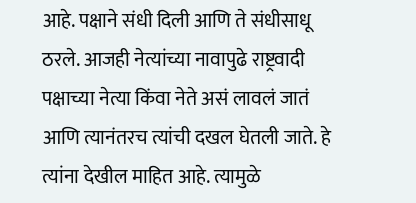आहे. पक्षाने संधी दिली आणि ते संधीसाधू ठरले. आजही नेत्यांच्या नावापुढे राष्ट्रवादी पक्षाच्या नेत्या किंवा नेते असं लावलं जातं आणि त्यानंतरच त्यांची दखल घेतली जाते. हे त्यांना देखील माहित आहे. त्यामुळे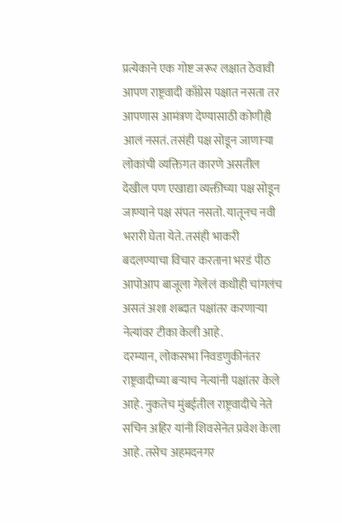प्रत्येकाने एक गोष्ट जरूर लक्षात ठेवावी आपण राष्ट्रवादी काँग्रेस पक्षात नसता तर आपणास आमंत्रण देण्यासाठी कोणीही आलं नसतं. तसंही पक्ष सोडून जाणाऱ्या लोकांची व्यक्तिगत कारणे असतील देखील पण एखाद्या व्यक्तीच्या पक्ष सोडून जाण्याने पक्ष संपत नसतो. यातूनच नवी भरारी घेता येते. तसंही भाकरी बदलण्याचा विचार करताना भरडं पीठ आपोआप बाजूला गेलेलं कधीही चांगलंच असतं अशा शब्दात पक्षांतर करणाऱ्या नेत्यांवर टीका केली आहे.
दरम्यान, लोकसभा निवडणुकीनंतर राष्ट्रवादीच्या बऱ्याच नेत्यांनी पक्षांतर केले आहे. नुकतेच मुंबईतील राष्ट्रवादीचे नेते सचिन अहिर यांनी शिवसेनेत प्रवेश केला आहे. तसेच अहमदनगर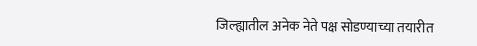जिल्ह्यातील अनेक नेते पक्ष सोडण्याच्या तयारीत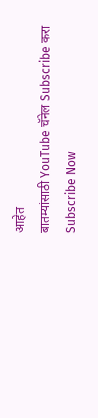आहेत
बातम्यांसाठी YouTube चॅनेल Subscribe करा
Subscribe Now